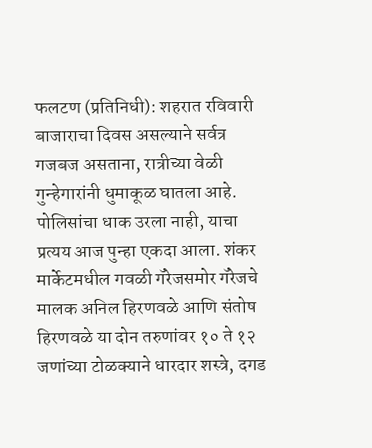फलटण (प्रतिनिधी): शहरात रविवारी बाजाराचा दिवस असल्याने सर्वत्र गजबज असताना, रात्रीच्या वेळी गुन्हेगारांनी धुमाकूळ घातला आहे. पोलिसांचा धाक उरला नाही, याचा प्रत्यय आज पुन्हा एकदा आला. शंकर मार्केटमधील गवळी गॅरेजसमोर गॅरेजचे मालक अनिल हिरणवळे आणि संतोष हिरणवळे या दोन तरुणांवर १० ते १२ जणांच्या टोळक्याने धारदार शस्त्रे, दगड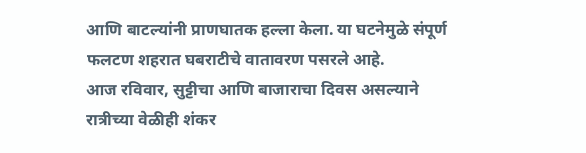आणि बाटल्यांनी प्राणघातक हल्ला केला. या घटनेमुळे संपूर्ण फलटण शहरात घबराटीचे वातावरण पसरले आहे.
आज रविवार, सुट्टीचा आणि बाजाराचा दिवस असल्याने रात्रीच्या वेळीही शंकर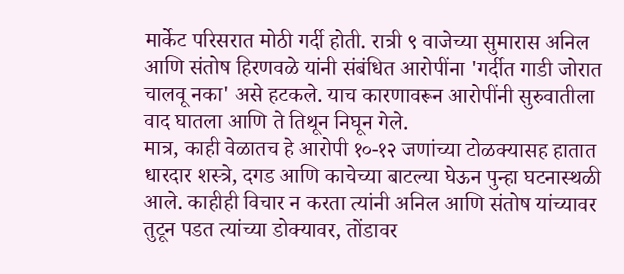मार्केट परिसरात मोठी गर्दी होती. रात्री ९ वाजेच्या सुमारास अनिल आणि संतोष हिरणवळे यांनी संबंधित आरोपींना 'गर्दीत गाडी जोरात चालवू नका' असे हटकले. याच कारणावरून आरोपींनी सुरुवातीला वाद घातला आणि ते तिथून निघून गेले.
मात्र, काही वेळातच हे आरोपी १०-१२ जणांच्या टोळक्यासह हातात धारदार शस्त्रे, दगड आणि काचेच्या बाटल्या घेऊन पुन्हा घटनास्थळी आले. काहीही विचार न करता त्यांनी अनिल आणि संतोष यांच्यावर तुटून पडत त्यांच्या डोक्यावर, तोंडावर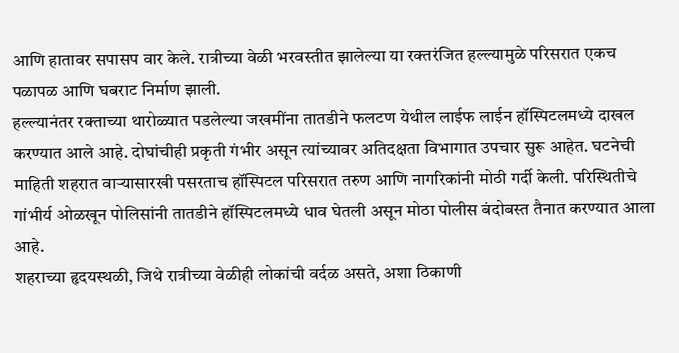आणि हातावर सपासप वार केले. रात्रीच्या वेळी भरवस्तीत झालेल्या या रक्तरंजित हल्ल्यामुळे परिसरात एकच पळापळ आणि घबराट निर्माण झाली.
हल्ल्यानंतर रक्ताच्या थारोळ्यात पडलेल्या जखमींना तातडीने फलटण येथील लाईफ लाईन हॉस्पिटलमध्ये दाखल करण्यात आले आहे. दोघांचीही प्रकृती गंभीर असून त्यांच्यावर अतिदक्षता विभागात उपचार सुरू आहेत. घटनेची माहिती शहरात वाऱ्यासारखी पसरताच हॉस्पिटल परिसरात तरुण आणि नागरिकांनी मोठी गर्दी केली. परिस्थितीचे गांभीर्य ओळखून पोलिसांनी तातडीने हॉस्पिटलमध्ये धाव घेतली असून मोठा पोलीस बंदोबस्त तैनात करण्यात आला आहे.
शहराच्या हृदयस्थळी, जिथे रात्रीच्या वेळीही लोकांची वर्दळ असते, अशा ठिकाणी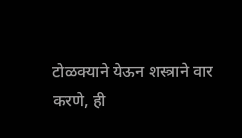टोळक्याने येऊन शस्त्राने वार करणे, ही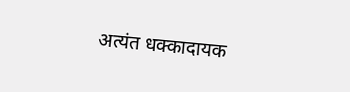अत्यंत धक्कादायक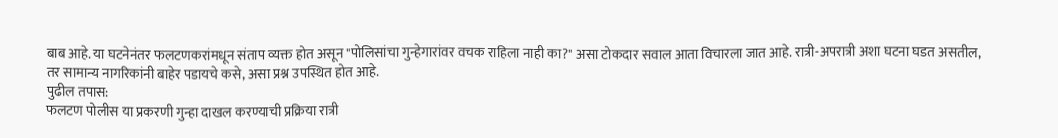बाब आहे. या घटनेनंतर फलटणकरांमधून संताप व्यक्त होत असून "पोलिसांचा गुन्हेगारांवर वचक राहिला नाही का?" असा टोकदार सवाल आता विचारला जात आहे. रात्री-अपरात्री अशा घटना घडत असतील, तर सामान्य नागरिकांनी बाहेर पडायचे कसे, असा प्रश्न उपस्थित होत आहे.
पुढील तपास:
फलटण पोलीस या प्रकरणी गुन्हा दाखल करण्याची प्रक्रिया रात्री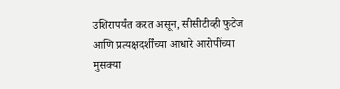उशिरापर्यंत करत असून, सीसीटीव्ही फुटेज आणि प्रत्यक्षदर्शींच्या आधारे आरोपींच्या मुसक्या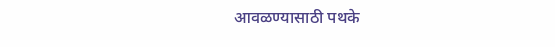आवळण्यासाठी पथके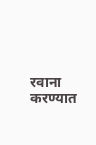रवाना करण्यात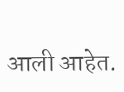आली आहेत.